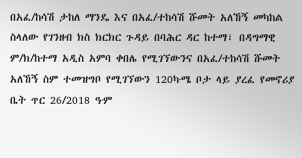በአፈ/ከሳሽ ታከለ ማንዴ እና በአፈ/ተከሳሽ ሹመት አለኸኝ መካከል ስላለው የገንዘብ ክስ ክርክር ጉዳይ በባሕር ዳር ከተማ፣ በዳግማዊ ም/ክ/ከተማ አዲስ አምባ ቀበሌ የሚገኘውንና በአፈ/ተከሳሽ ሹመት አለኸኝ ስም ተመዝግቦ የሚገኘውን 120ካ∙ሜ ቦታ ላይ ያረፈ የመኖሪያ ቤት ጥር 26/2018 ዓ∙ም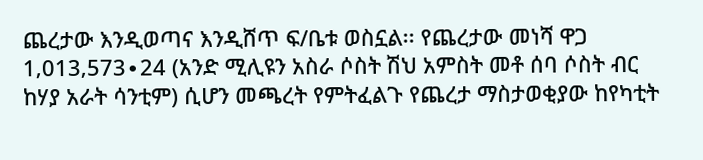ጨረታው እንዲወጣና እንዲሸጥ ፍ/ቤቱ ወስኗል፡፡ የጨረታው መነሻ ዋጋ 1‚013‚573∙24 (አንድ ሚሊዩን አስራ ሶስት ሽህ አምስት መቶ ሰባ ሶስት ብር ከሃያ አራት ሳንቲም) ሲሆን መጫረት የምትፈልጉ የጨረታ ማስታወቂያው ከየካቲት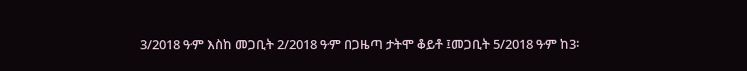3/2018 ዓ∙ም እስከ መጋቢት 2/2018 ዓ∙ም በጋዜጣ ታትሞ ቆይቶ ፤መጋቢት 5/2018 ዓ∙ም ከ3፡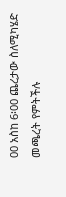00 አስከ 6፡00 ጨረታው ስለሚካሄድ መጫረት የምትችሉ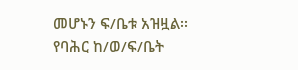መሆኑን ፍ/ቤቱ አዝዟል፡፡
የባሕር ከ/ወ/ፍ/ቤት